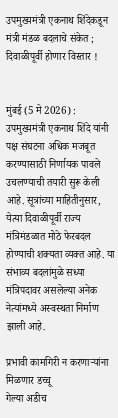उपमुख्यमंत्री एकनाथ शिंदेकडून मंत्री मंडळ बदलाचे संकेत ; दिवाळीपूर्वी होणार विस्तार !


मुंबई (5 मे 2026) : उपमुख्यमंत्री एकनाथ शिंदे यांनी पक्ष संघटना अधिक मजबूत करण्यासाठी निर्णायक पावले उचलण्याची तयारी सुरू केली आहे. सूत्रांच्या माहितीनुसार, येत्या दिवाळीपूर्वी राज्य मंत्रिमंडळात मोठे फेरबदल होण्याची शक्यता व्यक्त आहे. या संभाव्य बदलांमुळे सध्या मंत्रिपदावर असलेल्या अनेक नेत्यांमध्ये अस्वस्थता निर्माण झाली आहे.

प्रभावी कामगिरी न करणार्‍यांना मिळणार डच्चू
गेल्या अडीच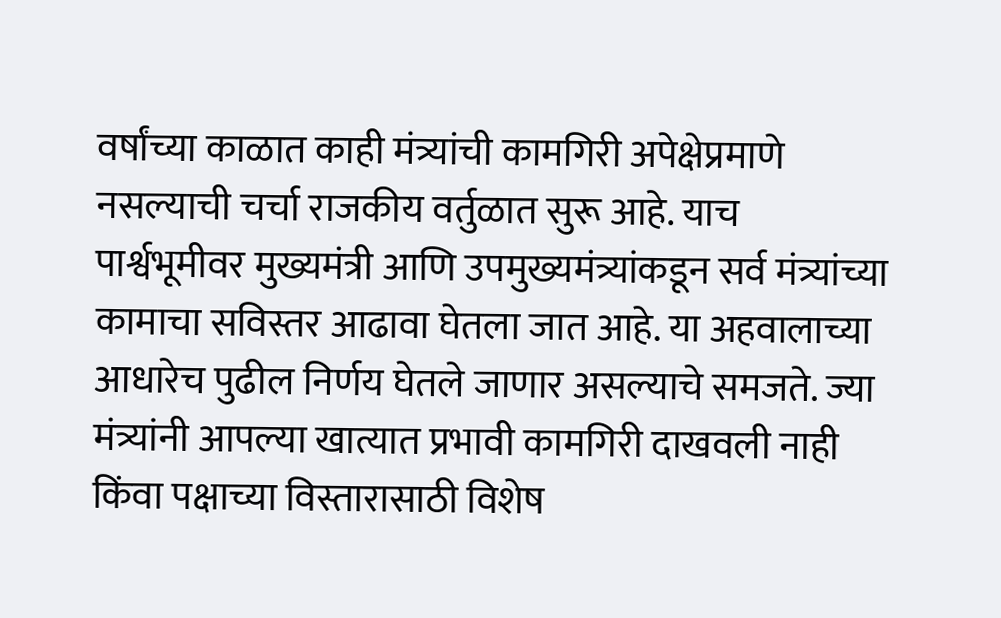वर्षांच्या काळात काही मंत्र्यांची कामगिरी अपेक्षेप्रमाणे नसल्याची चर्चा राजकीय वर्तुळात सुरू आहे. याच पार्श्वभूमीवर मुख्यमंत्री आणि उपमुख्यमंत्र्यांकडून सर्व मंत्र्यांच्या कामाचा सविस्तर आढावा घेतला जात आहे. या अहवालाच्या आधारेच पुढील निर्णय घेतले जाणार असल्याचे समजते. ज्या मंत्र्यांनी आपल्या खात्यात प्रभावी कामगिरी दाखवली नाही किंवा पक्षाच्या विस्तारासाठी विशेष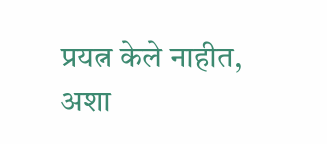प्रयत्न केले नाहीत, अशा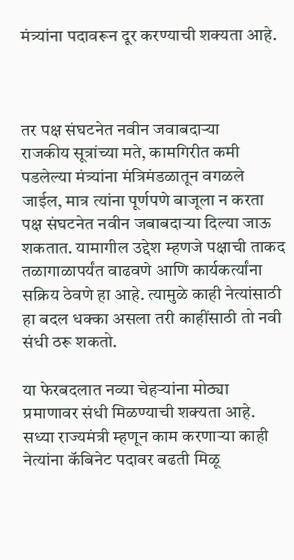मंत्र्यांना पदावरून दूर करण्याची शक्यता आहे.



तर पक्ष संघटनेत नवीन जवाबदार्‍या
राजकीय सूत्रांच्या मते, कामगिरीत कमी पडलेल्या मंत्र्यांना मंत्रिमंडळातून वगळले जाईल, मात्र त्यांना पूर्णपणे बाजूला न करता पक्ष संघटनेत नवीन जबाबदार्‍या दिल्या जाऊ शकतात. यामागील उद्देश म्हणजे पक्षाची ताकद तळागाळापर्यंत वाढवणे आणि कार्यकर्त्यांना सक्रिय ठेवणे हा आहे. त्यामुळे काही नेत्यांसाठी हा बदल धक्का असला तरी काहींसाठी तो नवी संधी ठरू शकतो.

या फेरबदलात नव्या चेहर्‍यांना मोठ्या प्रमाणावर संधी मिळण्याची शक्यता आहे. सध्या राज्यमंत्री म्हणून काम करणार्‍या काही नेत्यांना कॅबिनेट पदावर बढती मिळू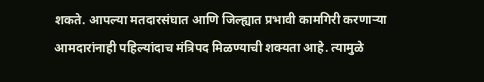शकते. आपल्या मतदारसंघात आणि जिल्ह्यात प्रभावी कामगिरी करणार्‍या आमदारांनाही पहिल्यांदाच मंत्रिपद मिळण्याची शक्यता आहे. त्यामुळे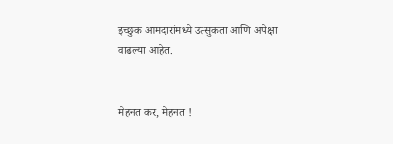इच्छुक आमदारांमध्ये उत्सुकता आणि अपेक्षा वाढल्या आहेत.


मेहनत कर, मेहनत !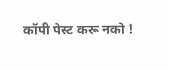कॉपी पेस्ट करू नको !